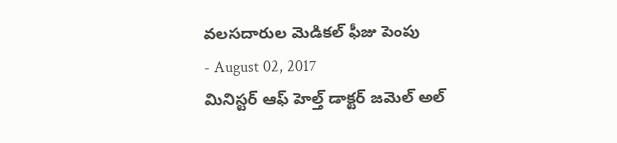వలసదారుల మెడికల్ ఫీజు పెంపు
- August 02, 2017
మినిస్టర్ ఆఫ్ హెల్త్ డాక్టర్ జమెల్ అల్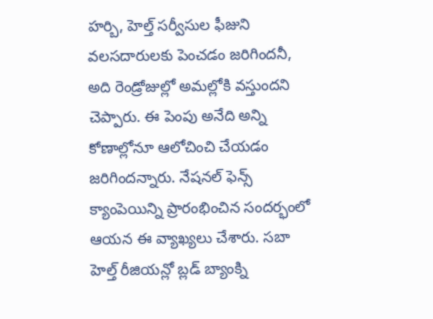హర్బి, హెల్త్ సర్వీసుల ఫీజుని వలసదారులకు పెంచడం జరిగిందనీ, అది రెండ్రోజుల్లో అమల్లోకి వస్తుందని చెప్పారు. ఈ పెంపు అనేది అన్ని కోణాల్లోనూ ఆలోచించి చేయడం జరిగిందన్నారు. నేషనల్ ఫెన్స్ క్యాంపెయిన్ని ప్రారంభించిన సందర్భంలో ఆయన ఈ వ్యాఖ్యలు చేశారు. సబా హెల్త్ రీజియన్లో బ్లడ్ బ్యాంక్ని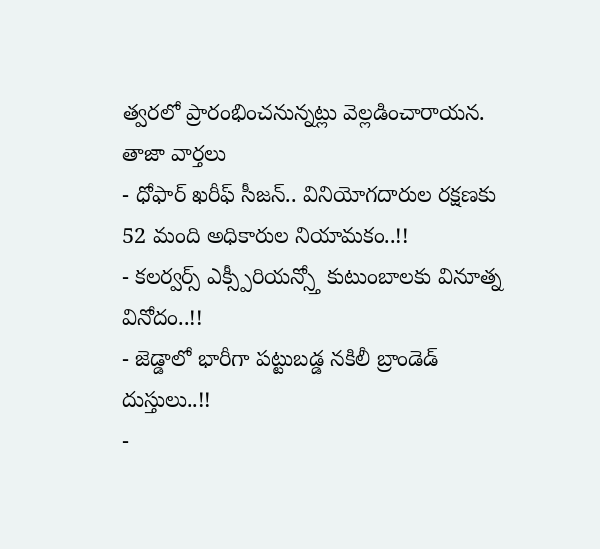త్వరలో ప్రారంభించనున్నట్లు వెల్లడించారాయన.
తాజా వార్తలు
- ధోఫార్ ఖరీఫ్ సీజన్.. వినియోగదారుల రక్షణకు 52 మంది అధికారుల నియామకం..!!
- కలర్వర్స్ ఎక్స్పీరియన్స్తో కుటుంబాలకు వినూత్న వినోదం..!!
- జెడ్డాలో భారీగా పట్టుబడ్డ నకిలీ బ్రాండెడ్ దుస్తులు..!!
-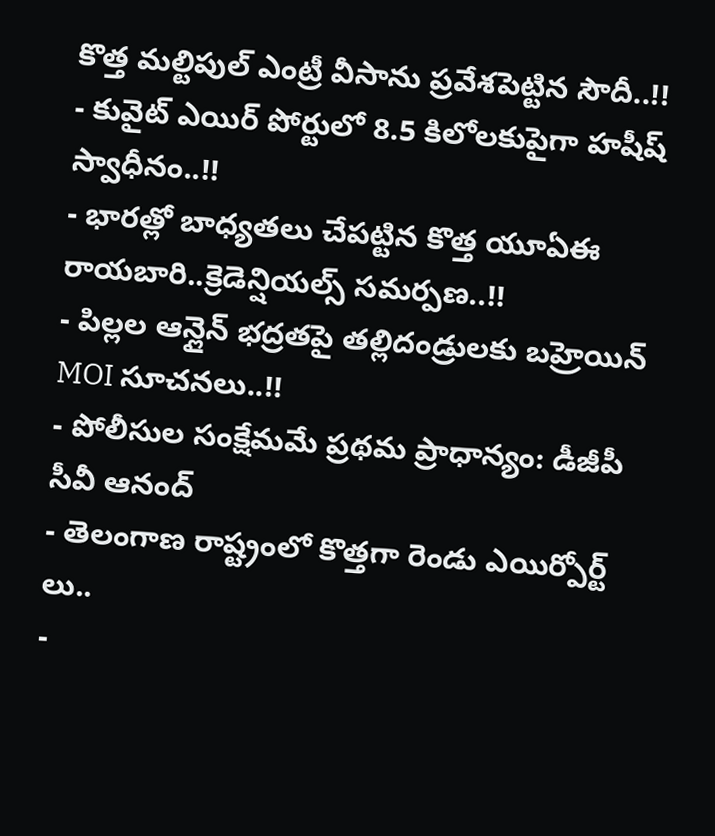కొత్త మల్టిపుల్ ఎంట్రీ వీసాను ప్రవేశపెట్టిన సౌదీ..!!
- కువైట్ ఎయిర్ పోర్టులో 8.5 కిలోలకుపైగా హషీష్ స్వాధీనం..!!
- భారత్లో బాధ్యతలు చేపట్టిన కొత్త యూఏఈ రాయబారి..క్రెడెన్షియల్స్ సమర్పణ..!!
- పిల్లల ఆన్లైన్ భద్రతపై తల్లిదండ్రులకు బహ్రెయిన్ MOI సూచనలు..!!
- పోలీసుల సంక్షేమమే ప్రథమ ప్రాధాన్యం: డీజీపీ సీవీ ఆనంద్
- తెలంగాణ రాష్ట్రంలో కొత్తగా రెండు ఎయిర్పోర్ట్ లు..
-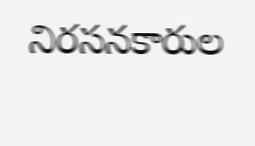నిరసనకారుల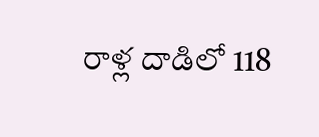రాళ్ల దాడిలో 118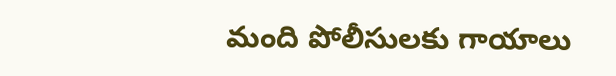మంది పోలీసులకు గాయాలు